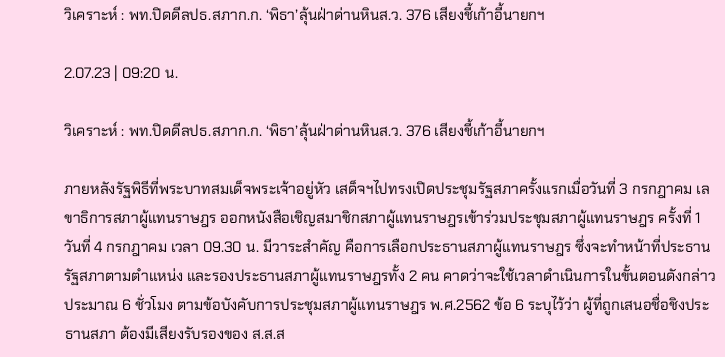วิเคราะห์ : พท.ปิดดีลปธ.สภาก.ก. ‘พิธา’ลุ้นฝ่าด่านหินส.ว. 376 เสียงชี้เก้าอี้นายกฯ

2.07.23 | 09:20 น.

วิเคราะห์ : พท.ปิดดีลปธ.สภาก.ก. ‘พิธา’ลุ้นฝ่าด่านหินส.ว. 376 เสียงชี้เก้าอี้นายกฯ

ภายหลังรัฐพิธีที่พระบาทสมเด็จพระเจ้าอยู่หัว เสด็จฯไปทรงเปิดประชุมรัฐสภาครั้งแรกเมื่อวันที่ 3 กรกฎาคม เลขาธิการสภาผู้แทนราษฎร ออกหนังสือเชิญสมาชิกสภาผู้แทนราษฎรเข้าร่วมประชุมสภาผู้แทนราษฎร ครั้งที่ 1 วันที่ 4 กรกฎาคม เวลา 09.30 น. มีวาระสำคัญ คือการเลือกประธานสภาผู้แทนราษฎร ซึ่งจะทำหน้าที่ประธานรัฐสภาตามตำแหน่ง และรองประธานสภาผู้แทนราษฎรทั้ง 2 คน คาดว่าจะใช้เวลาดำเนินการในขั้นตอนดังกล่าวประมาณ 6 ชั่วโมง ตามข้อบังคับการประชุมสภาผู้แทนราษฎร พ.ศ.2562 ข้อ 6 ระบุไว้ว่า ผู้ที่ถูกเสนอชื่อชิงประธานสภา ต้องมีเสียงรับรองของ ส.ส.ส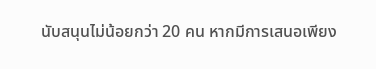นับสนุนไม่น้อยกว่า 20 คน หากมีการเสนอเพียง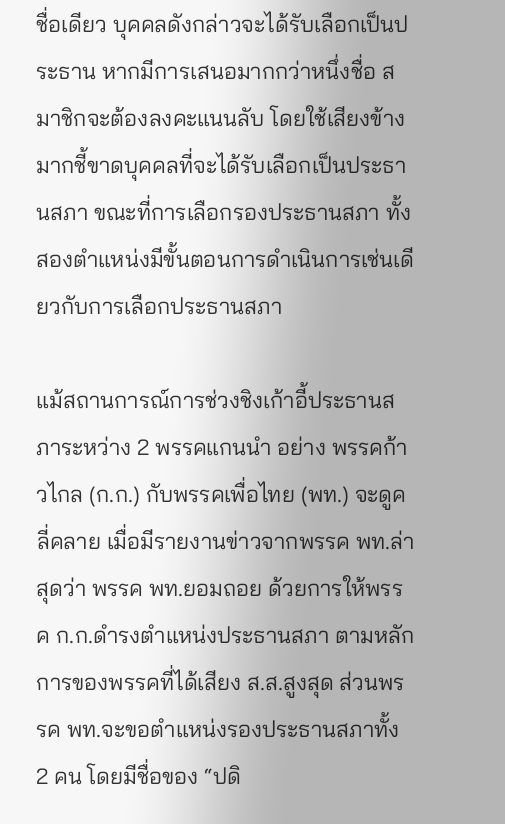ชื่อเดียว บุคคลดังกล่าวจะได้รับเลือกเป็นประธาน หากมีการเสนอมากกว่าหนึ่งชื่อ สมาชิกจะต้องลงคะแนนลับ โดยใช้เสียงข้างมากชี้ขาดบุคคลที่จะได้รับเลือกเป็นประธานสภา ขณะที่การเลือกรองประธานสภา ทั้งสองตำแหน่งมีขั้นตอนการดำเนินการเช่นเดียวกับการเลือกประธานสภา

แม้สถานการณ์การช่วงชิงเก้าอี้ประธานสภาระหว่าง 2 พรรคแกนนำ อย่าง พรรคก้าวไกล (ก.ก.) กับพรรคเพื่อไทย (พท.) จะดูคลี่คลาย เมื่อมีรายงานข่าวจากพรรค พท.ล่าสุดว่า พรรค พท.ยอมถอย ด้วยการให้พรรค ก.ก.ดำรงตำแหน่งประธานสภา ตามหลักการของพรรคที่ได้เสียง ส.ส.สูงสุด ส่วนพรรค พท.จะขอตำแหน่งรองประธานสภาทั้ง 2 คน โดยมีชื่อของ “ปดิ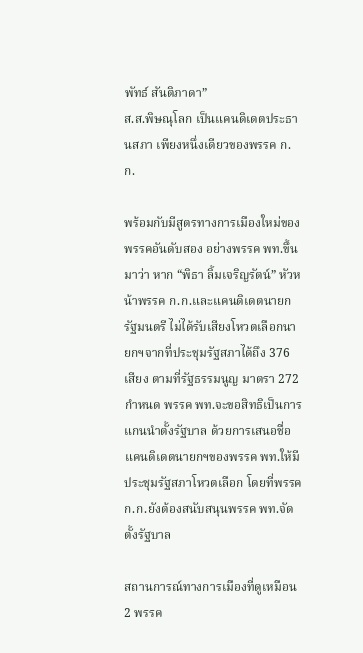พัทธ์ สันติภาดา”
ส.ส.พิษณุโลก เป็นแคนดิเดตประธานสภา เพียงหนึ่งเดียวของพรรค ก.ก.

พร้อมกับมีสูตรทางการเมืองใหม่ของพรรคอันดับสอง อย่างพรรค พท.ขึ้นมาว่า หาก “พิธา ลิ้มเจริญรัตน์” หัวหน้าพรรค ก.ก.และแคนดิเดตนายกรัฐมนตรี ไม่ได้รับเสียงโหวตเลือกนายกฯจากที่ประชุมรัฐสภาได้ถึง 376 เสียง ตามที่รัฐธรรมนูญ มาตรา 272 กำหนด พรรค พท.จะขอสิทธิเป็นการแกนนำตั้งรัฐบาล ด้วยการเสนอชื่อแคนดิเดตนายกฯของพรรค พท.ให้มีประชุมรัฐสภาโหวตเลือก โดยที่พรรค ก.ก.ยังต้องสนับสนุนพรรค พท.จัดตั้งรัฐบาล

สถานการณ์ทางการเมืองที่ดูเหมือน 2 พรรค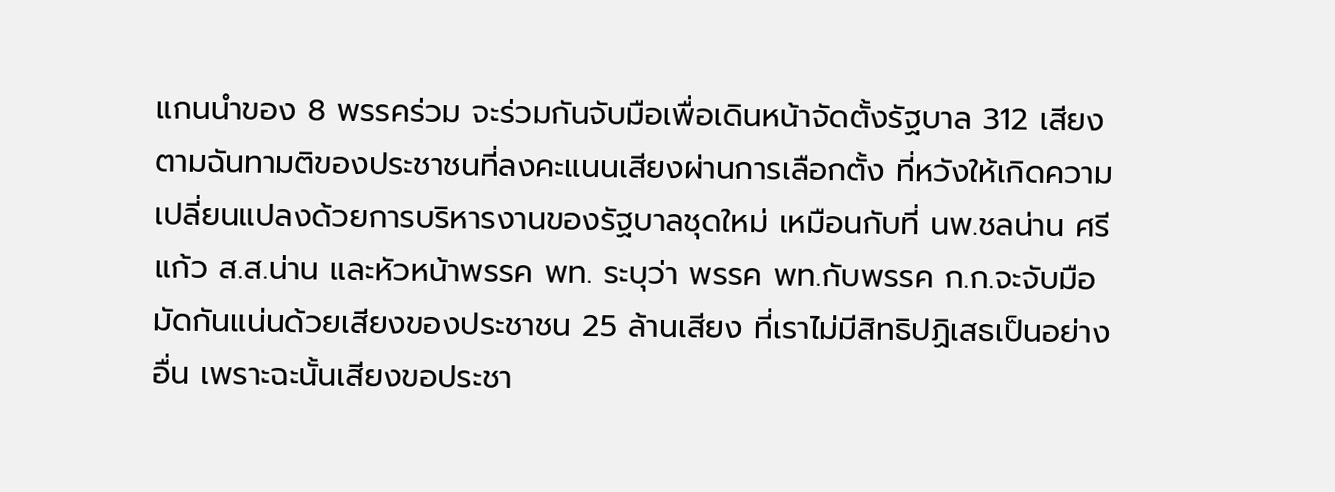แกนนำของ 8 พรรคร่วม จะร่วมกันจับมือเพื่อเดินหน้าจัดตั้งรัฐบาล 312 เสียง ตามฉันทามติของประชาชนที่ลงคะแนนเสียงผ่านการเลือกตั้ง ที่หวังให้เกิดความเปลี่ยนแปลงด้วยการบริหารงานของรัฐบาลชุดใหม่ เหมือนกับที่ นพ.ชลน่าน ศรีแก้ว ส.ส.น่าน และหัวหน้าพรรค พท. ระบุว่า พรรค พท.กับพรรค ก.ก.จะจับมือมัดกันแน่นด้วยเสียงของประชาชน 25 ล้านเสียง ที่เราไม่มีสิทธิปฏิเสธเป็นอย่างอื่น เพราะฉะนั้นเสียงขอประชา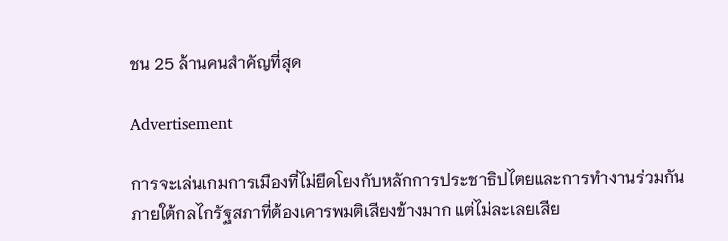ชน 25 ล้านคนสำคัญที่สุด

Advertisement

การจะเล่นเกมการเมืองที่ไม่ยึดโยงกับหลักการประชาธิปไตยและการทำงานร่วมกันภายใต้กลไกรัฐสภาที่ต้องเคารพมติเสียงข้างมาก แต่ไม่ละเลยเสีย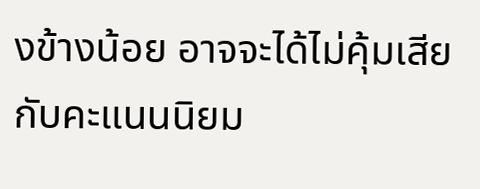งข้างน้อย อาจจะได้ไม่คุ้มเสียกับคะแนนนิยม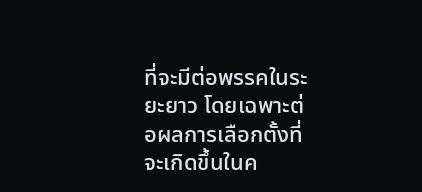ที่จะมีต่อพรรคในระยะยาว โดยเฉพาะต่อผลการเลือกตั้งที่จะเกิดขึ้นในค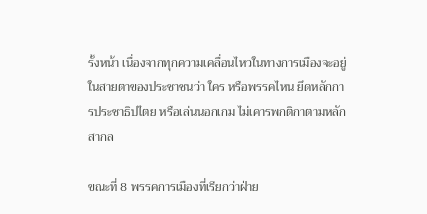รั้งหน้า เนื่องจากทุกความเคลื่อนไหวในทางการเมืองจะอยู่ในสายตาของประชาชนว่า ใคร หรือพรรคไหน ยึดหลักการประชาธิปไตย หรือเล่นนอกเกม ไม่เคารพกติกาตามหลักสากล

ขณะที่ 8 พรรคการเมืองที่เรียกว่าฝ่าย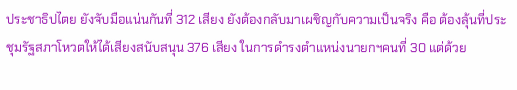ประชาธิปไตย ยังจับมือแน่นกันที่ 312 เสียง ยังต้องกลับมาเผชิญกับความเป็นจริง คือ ต้องลุ้นที่ประชุมรัฐสภาโหวตให้ได้เสียงสนับสนุน 376 เสียง ในการดำรงตำแหน่งนายกฯคนที่ 30 แต่ด้วย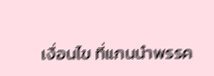เงื่อนไข ที่แกนนำพรรค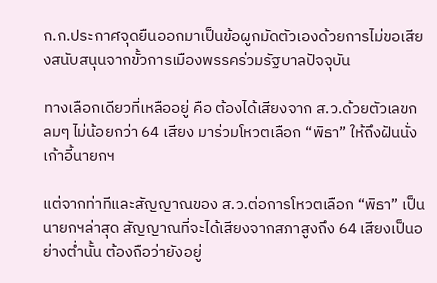ก.ก.ประกาศจุดยืนออกมาเป็นข้อผูกมัดตัวเองด้วยการไม่ขอเสียงสนับสนุนจากขั้วการเมืองพรรคร่วมรัฐบาลปัจจุบัน

ทางเลือกเดียวที่เหลืออยู่ คือ ต้องได้เสียงจาก ส.ว.ด้วยตัวเลขกลมๆ ไม่น้อยกว่า 64 เสียง มาร่วมโหวตเลือก “พิธา” ให้ถึงฝันนั่งเก้าอี้นายกฯ

แต่จากท่าทีและสัญญาณของ ส.ว.ต่อการโหวตเลือก “พิธา” เป็นนายกฯล่าสุด สัญญาณที่จะได้เสียงจากสภาสูงถึง 64 เสียงเป็นอย่างต่ำนั้น ต้องถือว่ายังอยู่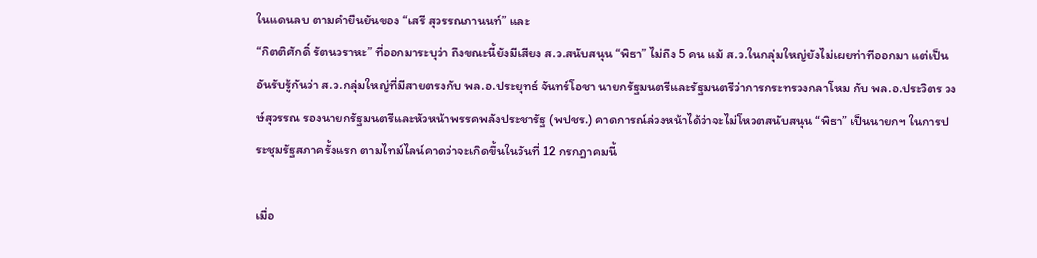ในแดนลบ ตามคำยืนยันของ “เสรี สุวรรณภานนท์” และ
“กิตติศักดิ์ รัตนวราหะ” ที่ออกมาระบุว่า ถึงขณะนี้ยังมีเสียง ส.ว.สนับสนุน “พิธา” ไม่ถึง 5 คน แม้ ส.ว.ในกลุ่มใหญ่ยังไม่เผยท่าทีออกมา แต่เป็นอันรับรู้กันว่า ส.ว.กลุ่มใหญ่ที่มีสายตรงกับ พล.อ.ประยุทธ์ จันทร์โอชา นายกรัฐมนตรีและรัฐมนตรีว่าการกระทรวงกลาโหม กับ พล.อ.ประวิตร วงษ์สุวรรณ รองนายกรัฐมนตรีและหัวหน้าพรรคพลังประชารัฐ (พปชร.) คาดการณ์ล่วงหน้าได้ว่าจะไม่โหวตสนับสนุน “พิธา” เป็นนายกฯ ในการประชุมรัฐสภาครั้งแรก ตามไทม์ไลน์คาดว่าจะเกิดขึ้นในวันที่ 12 กรกฎาคมนี้

เมื่อ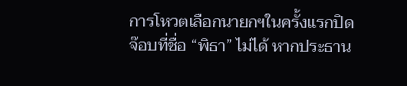การโหวตเลือกนายกฯในครั้งแรกปิดจ๊อบที่ชื่อ “พิธา” ไม่ได้ หากประธาน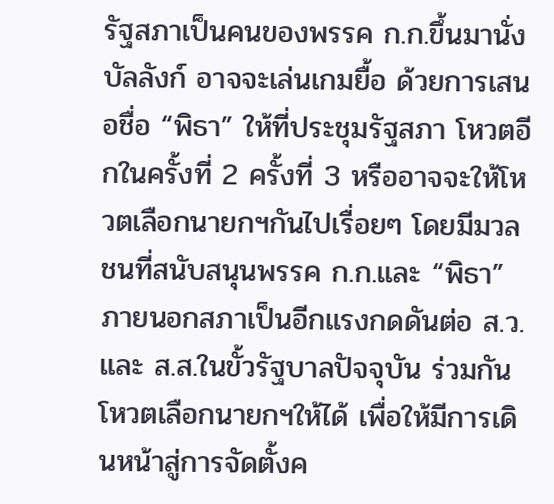รัฐสภาเป็นคนของพรรค ก.ก.ขึ้นมานั่งบัลลังก์ อาจจะเล่นเกมยื้อ ด้วยการเสนอชื่อ “พิธา” ให้ที่ประชุมรัฐสภา โหวตอีกในครั้งที่ 2 ครั้งที่ 3 หรืออาจจะให้โหวตเลือกนายกฯกันไปเรื่อยๆ โดยมีมวลชนที่สนับสนุนพรรค ก.ก.และ “พิธา” ภายนอกสภาเป็นอีกแรงกดดันต่อ ส.ว.และ ส.ส.ในขั้วรัฐบาลปัจจุบัน ร่วมกันโหวตเลือกนายกฯให้ได้ เพื่อให้มีการเดินหน้าสู่การจัดตั้งค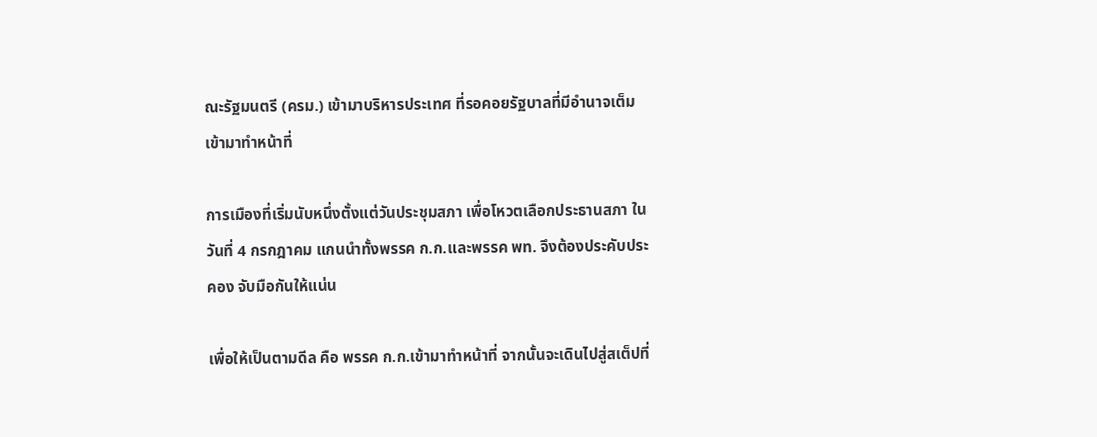ณะรัฐมนตรี (ครม.) เข้ามาบริหารประเทศ ที่รอคอยรัฐบาลที่มีอำนาจเต็มเข้ามาทำหน้าที่

การเมืองที่เริ่มนับหนึ่งตั้งแต่วันประชุมสภา เพื่อโหวตเลือกประธานสภา ในวันที่ 4 กรกฎาคม แกนนำทั้งพรรค ก.ก.และพรรค พท. จึงต้องประคับประคอง จับมือกันให้แน่น

เพื่อให้เป็นตามดีล คือ พรรค ก.ก.เข้ามาทำหน้าที่ จากนั้นจะเดินไปสู่สเต็ปที่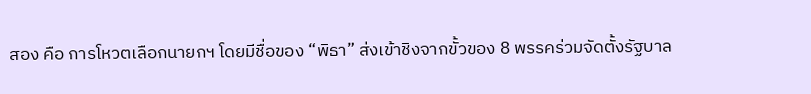สอง คือ การโหวตเลือกนายกฯ โดยมีชื่อของ “พิธา” ส่งเข้าชิงจากขั้วของ 8 พรรคร่วมจัดตั้งรัฐบาล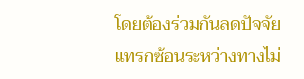โดยต้องร่วมกันลดปัจจัยแทรกซ้อนระหว่างทางไม่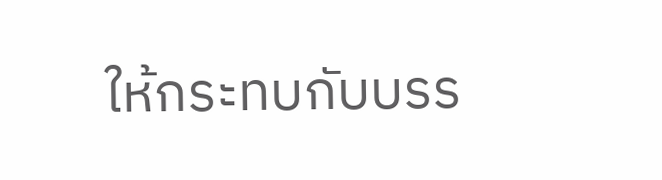ให้กระทบกับบรร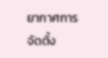ยากาศการจัดตั้ง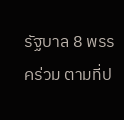รัฐบาล 8 พรรคร่วม ตามที่ป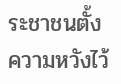ระชาชนตั้งความหวังไว้